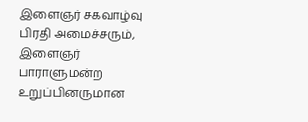இளைஞர் சகவாழ்வு பிரதி அமைச்சரும், இளைஞர் பாராளுமன்ற உறுப்பினருமான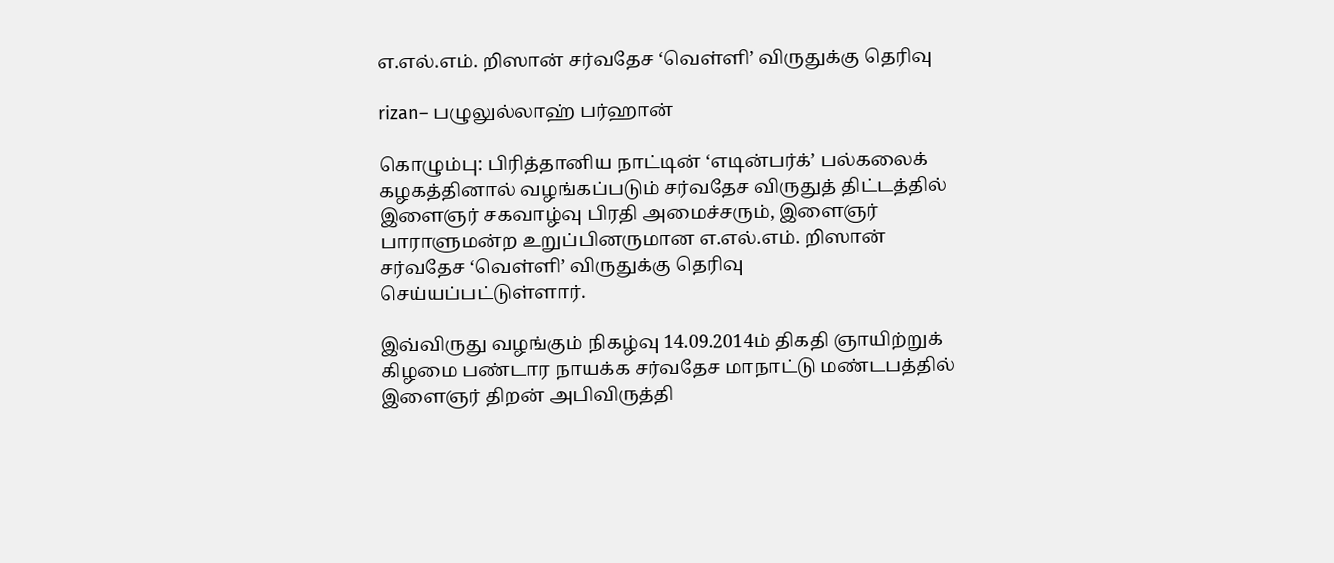எ.எல்.எம். றிஸான் சர்வதேச ‘வெள்ளி’ விருதுக்கு தெரிவு

rizan– பழுலுல்லாஹ் பர்ஹான்

கொழும்பு: பிரித்தானிய நாட்டின் ‘எடின்பர்க்’ பல்கலைக் கழகத்தினால் வழங்கப்படும் சர்வதேச விருதுத் திட்டத்தில் இளைஞர் சகவாழ்வு பிரதி அமைச்சரும், இளைஞர் பாராளுமன்ற உறுப்பினருமான எ.எல்.எம். றிஸான் சர்வதேச ‘வெள்ளி’ விருதுக்கு தெரிவு செய்யப்பட்டுள்ளார்.

இவ்விருது வழங்கும் நிகழ்வு 14.09.2014ம் திகதி ஞாயிற்றுக் கிழமை பண்டார நாயக்க சர்வதேச மாநாட்டு மண்டபத்தில் இளைஞர் திறன் அபிவிருத்தி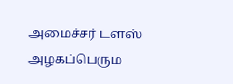அமைச்சர் டளஸ் அழகப்பெரும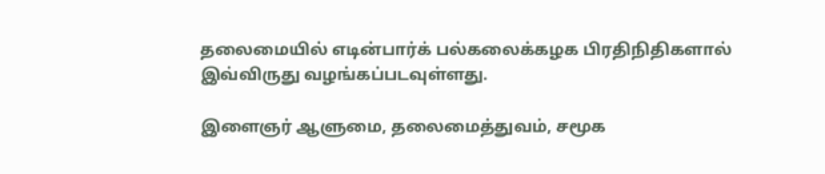தலைமையில் எடின்பார்க் பல்கலைக்கழக பிரதிநிதிகளால் இவ்விருது வழங்கப்படவுள்ளது.

இளைஞர் ஆளுமை, தலைமைத்துவம், சமூக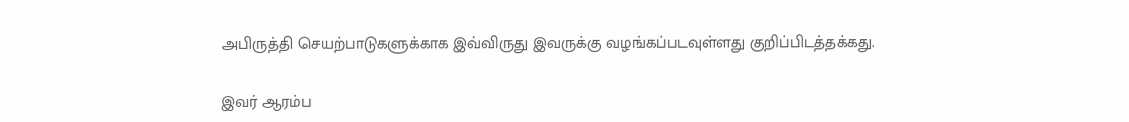அபிருத்தி செயற்பாடுகளுக்காக இவ்விருது இவருக்கு வழங்கப்படவுள்ளது குறிப்பிடத்தக்கது.

இவர் ஆரம்ப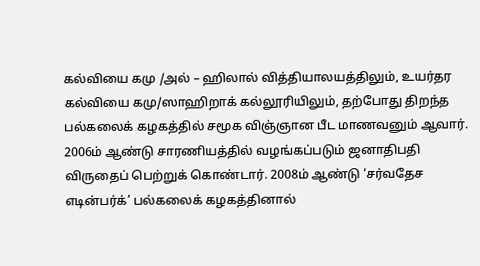கல்வியை கமு /அல் – ஹிலால் வித்தியாலயத்திலும், உயர்தர கல்வியை கமு/ஸாஹிறாக் கல்லூரியிலும், தற்போது திறந்த பல்கலைக் கழகத்தில் சமூக விஞ்ஞான பீட மாணவனும் ஆவார். 2006ம் ஆண்டு சாரணியத்தில் வழங்கப்படும் ஜனாதிபதி விருதைப் பெற்றுக் கொண்டார். 2008ம் ஆண்டு ‘சர்வதேச எடின்பர்க்’ பல்கலைக் கழகத்தினால்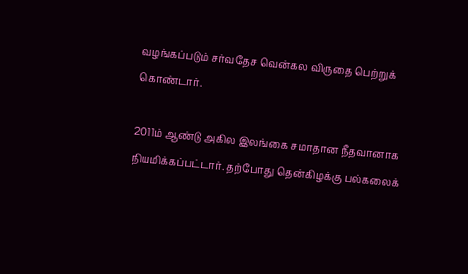வழங்கப்படும் சர்வதேச வென்கல விருதை பெற்றுக் கொண்டார்.

2011ம் ஆண்டு அகில இலங்கை சமாதான நீதவானாக நியமிக்கப்பட்டார். தற்போது தென்கிழக்கு பல்கலைக்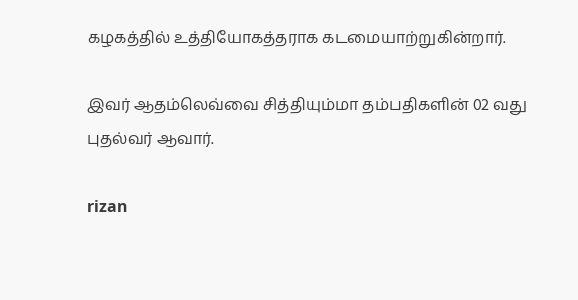கழகத்தில் உத்தியோகத்தராக கடமையாற்றுகின்றார்.

இவர் ஆதம்லெவ்வை சித்தியும்மா தம்பதிகளின் 02 வது புதல்வர் ஆவார்.

rizan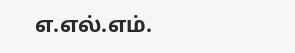எ.எல்.எம்.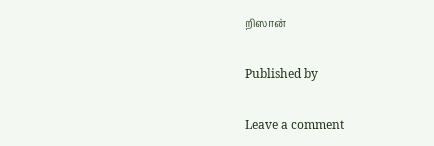றிஸான்

Published by

Leave a comment